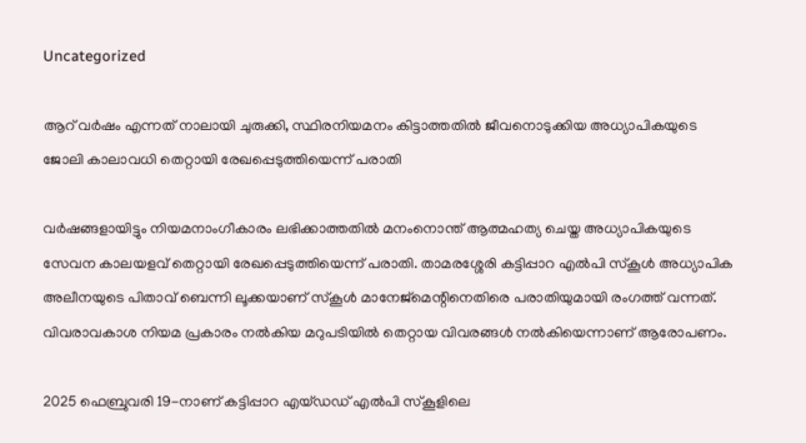Uncategorized

ആറ് വര്‍ഷം എന്നത് നാലായി ചുരുക്കി, സ്ഥിരനിയമനം കിട്ടാത്തതില്‍ ജീവനൊടുക്കിയ അധ്യാപികയുടെ ജോലി കാലാവധി തെറ്റായി രേഖപ്പെടുത്തിയെന്ന് പരാതി

വര്‍ഷങ്ങളായിട്ടും നിയമനാംഗീകാരം ലഭിക്കാത്തതില്‍ മനംനൊന്ത് ആത്മഹത്യ ചെയ്ത അധ്യാപികയുടെ സേവന കാലയളവ് തെറ്റായി രേഖപ്പെടുത്തിയെന്ന് പരാതി. താമരശ്ശേരി കട്ടിപ്പാറ എല്‍പി സ്‌കൂള്‍ അധ്യാപിക അലീനയുടെ പിതാവ് ബെന്നി ലൂക്കയാണ് സ്‌കൂള്‍ മാനേജ്‌മെന്റിനെതിരെ പരാതിയുമായി രംഗത്ത് വന്നത്. വിവരാവകാശ നിയമ പ്രകാരം നല്‍കിയ മറുപടിയില്‍ തെറ്റായ വിവരങ്ങള്‍ നല്‍കിയെന്നാണ് ആരോപണം.

2025 ഫെബ്രുവരി 19-നാണ് കട്ടിപ്പാറ എയ്ഡഡ് എല്‍പി സ്‌കൂളിലെ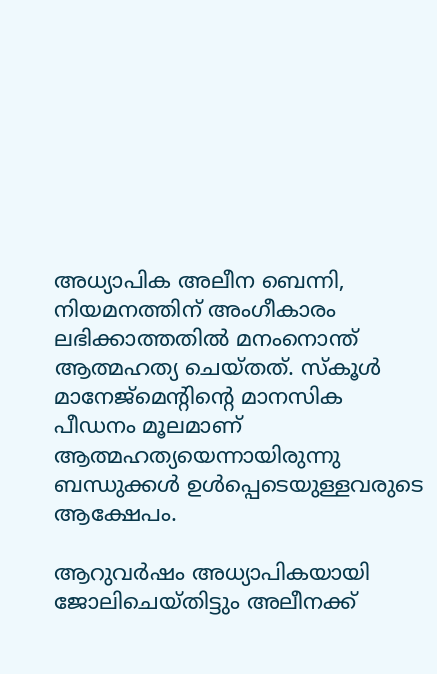അധ്യാപിക അലീന ബെന്നി, നിയമനത്തിന് അംഗീകാരം ലഭിക്കാത്തതില്‍ മനംനൊന്ത് ആത്മഹത്യ ചെയ്തത്. സ്‌കൂള്‍ മാനേജ്‌മെന്റിന്റെ മാനസിക പീഡനം മൂലമാണ് ആത്മഹത്യയെന്നായിരുന്നു ബന്ധുക്കള്‍ ഉള്‍പ്പെടെയുള്ളവരുടെ ആക്ഷേപം.

ആറുവര്‍ഷം അധ്യാപികയായി ജോലിചെയ്തിട്ടും അലീനക്ക്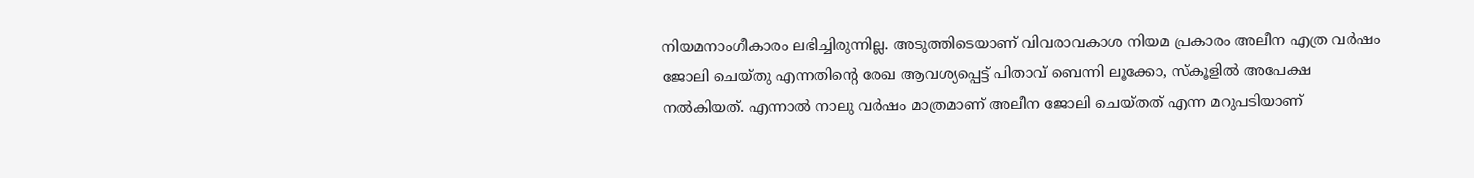നിയമനാംഗീകാരം ലഭിച്ചിരുന്നില്ല. അടുത്തിടെയാണ് വിവരാവകാശ നിയമ പ്രകാരം അലീന എത്ര വര്‍ഷം ജോലി ചെയ്തു എന്നതിന്റെ രേഖ ആവശ്യപ്പെട്ട് പിതാവ് ബെന്നി ലൂക്കോ, സ്‌കൂളില്‍ അപേക്ഷ നല്‍കിയത്. എന്നാല്‍ നാലു വര്‍ഷം മാത്രമാണ് അലീന ജോലി ചെയ്തത് എന്ന മറുപടിയാണ്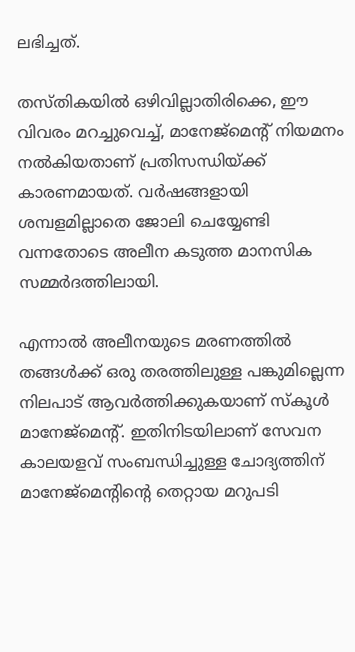ലഭിച്ചത്.

തസ്തികയില്‍ ഒഴിവില്ലാതിരിക്കെ, ഈ വിവരം മറച്ചുവെച്ച്, മാനേജ്‌മെന്റ് നിയമനം നല്‍കിയതാണ് പ്രതിസന്ധിയ്ക്ക് കാരണമായത്. വര്‍ഷങ്ങളായി ശമ്പളമില്ലാതെ ജോലി ചെയ്യേണ്ടി വന്നതോടെ അലീന കടുത്ത മാനസിക സമ്മര്‍ദത്തിലായി.

എന്നാല്‍ അലീനയുടെ മരണത്തില്‍ തങ്ങള്‍ക്ക് ഒരു തരത്തിലുള്ള പങ്കുമില്ലെന്ന നിലപാട് ആവര്‍ത്തിക്കുകയാണ് സ്‌കൂള്‍ മാനേജ്‌മെന്റ്. ഇതിനിടയിലാണ് സേവന കാലയളവ് സംബന്ധിച്ചുള്ള ചോദ്യത്തിന് മാനേജ്‌മെന്റിന്റെ തെറ്റായ മറുപടി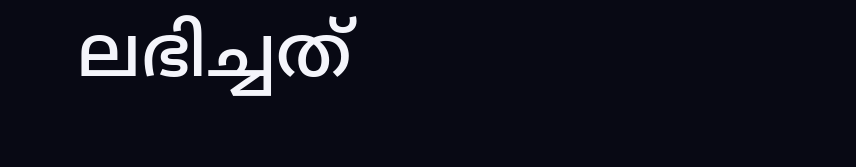ലഭിച്ചത്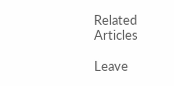Related Articles

Leave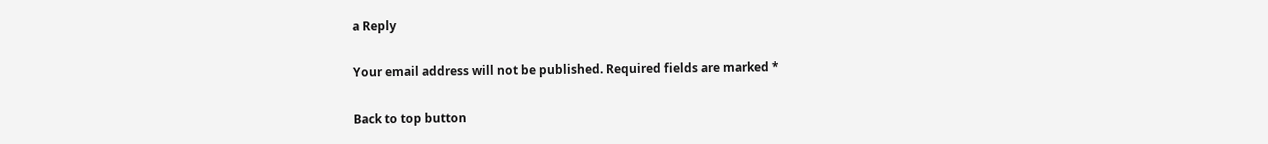a Reply

Your email address will not be published. Required fields are marked *

Back to top button